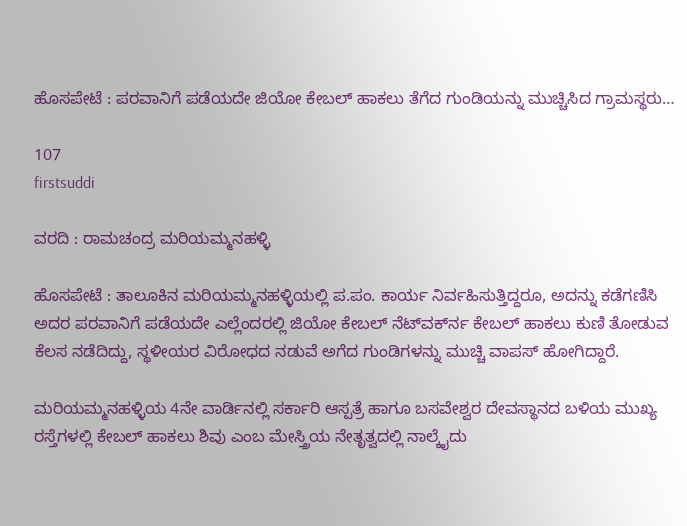ಹೊಸಪೇಟೆ : ಪರವಾನಿಗೆ ಪಡೆಯದೇ ಜಿಯೋ ಕೇಬಲ್ ಹಾಕಲು ತೆಗೆದ ಗುಂಡಿಯನ್ನು ಮುಚ್ಚಿಸಿದ ಗ್ರಾಮಸ್ಥರು…

107
firstsuddi

ವರದಿ : ರಾಮಚಂದ್ರ ಮರಿಯಮ್ಮನಹಳ್ಳಿ

ಹೊಸಪೇಟೆ : ತಾಲೂಕಿನ ಮರಿಯಮ್ಮನಹಳ್ಳಿಯಲ್ಲಿ ಪ.ಪಂ. ಕಾರ್ಯ ನಿರ್ವಹಿಸುತ್ತಿದ್ದರೂ, ಅದನ್ನು ಕಡೆಗಣಿಸಿ ಅದರ ಪರವಾನಿಗೆ ಪಡೆಯದೇ ಎಲ್ಲೆಂದರಲ್ಲಿ ಜಿಯೋ ಕೇಬಲ್ ನೆಟ್‍ವರ್ಕ್‍ನ ಕೇಬಲ್ ಹಾಕಲು ಕುಣಿ ತೋಡುವ ಕೆಲಸ ನಡೆದಿದ್ದು, ಸ್ಥಳೀಯರ ವಿರೋಧದ ನಡುವೆ ಅಗೆದ ಗುಂಡಿಗಳನ್ನು ಮುಚ್ಚಿ ವಾಪಸ್ ಹೋಗಿದ್ದಾರೆ.

ಮರಿಯಮ್ಮನಹಳ್ಳಿಯ 4ನೇ ವಾರ್ಡಿನಲ್ಲಿ ಸರ್ಕಾರಿ ಆಸ್ಪತ್ರೆ ಹಾಗೂ ಬಸವೇಶ್ವರ ದೇವಸ್ಥಾನದ ಬಳಿಯ ಮುಖ್ಯ ರಸ್ತೆಗಳಲ್ಲಿ ಕೇಬಲ್ ಹಾಕಲು ಶಿವು ಎಂಬ ಮೇಸ್ತ್ರಿಯ ನೇತೃತ್ವದಲ್ಲಿ ನಾಲ್ಕೈದು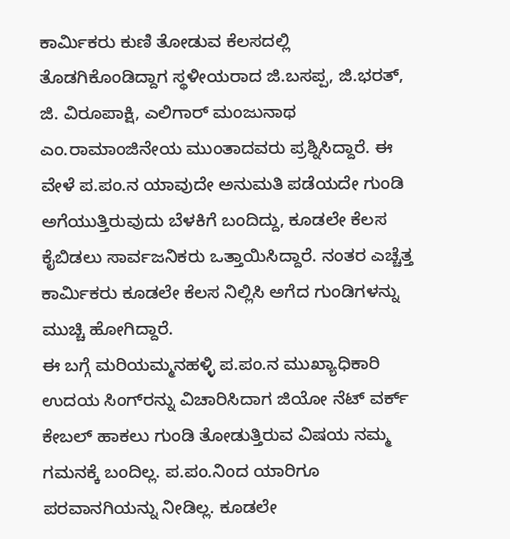ಕಾರ್ಮಿಕರು ಕುಣಿ ತೋಡುವ ಕೆಲಸದಲ್ಲಿ ತೊಡಗಿಕೊಂಡಿದ್ದಾಗ ಸ್ಥಳೀಯರಾದ ಜಿ.ಬಸಪ್ಪ, ಜಿ.ಭರತ್, ಜಿ. ವಿರೂಪಾಕ್ಷಿ, ಎಲಿಗಾರ್ ಮಂಜುನಾಥ ಎಂ.ರಾಮಾಂಜಿನೇಯ ಮುಂತಾದವರು ಪ್ರಶ್ನಿಸಿದ್ದಾರೆ. ಈ ವೇಳೆ ಪ.ಪಂ.ನ ಯಾವುದೇ ಅನುಮತಿ ಪಡೆಯದೇ ಗುಂಡಿ ಅಗೆಯುತ್ತಿರುವುದು ಬೆಳಕಿಗೆ ಬಂದಿದ್ದು, ಕೂಡಲೇ ಕೆಲಸ ಕೈಬಿಡಲು ಸಾರ್ವಜನಿಕರು ಒತ್ತಾಯಿಸಿದ್ದಾರೆ. ನಂತರ ಎಚ್ಚೆತ್ತ ಕಾರ್ಮಿಕರು ಕೂಡಲೇ ಕೆಲಸ ನಿಲ್ಲಿಸಿ ಅಗೆದ ಗುಂಡಿಗಳನ್ನು ಮುಚ್ಚಿ ಹೋಗಿದ್ದಾರೆ.
ಈ ಬಗ್ಗೆ ಮರಿಯಮ್ಮನಹಳ್ಳಿ ಪ.ಪಂ.ನ ಮುಖ್ಯಾಧಿಕಾರಿ ಉದಯ ಸಿಂಗ್‍ರನ್ನು ವಿಚಾರಿಸಿದಾಗ ಜಿಯೋ ನೆಟ್ ವರ್ಕ್ ಕೇಬಲ್ ಹಾಕಲು ಗುಂಡಿ ತೋಡುತ್ತಿರುವ ವಿಷಯ ನಮ್ಮ ಗಮನಕ್ಕೆ ಬಂದಿಲ್ಲ. ಪ.ಪಂ.ನಿಂದ ಯಾರಿಗೂ ಪರವಾನಗಿಯನ್ನು ನೀಡಿಲ್ಲ. ಕೂಡಲೇ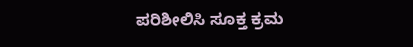ಪರಿಶೀಲಿಸಿ ಸೂಕ್ತ ಕ್ರಮ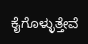ಕೈಗೊಳ್ಳುತ್ತೇವೆ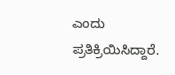ಎಂದು ಪ್ರತಿಕ್ರಿಯಿಸಿದ್ದಾರೆ.